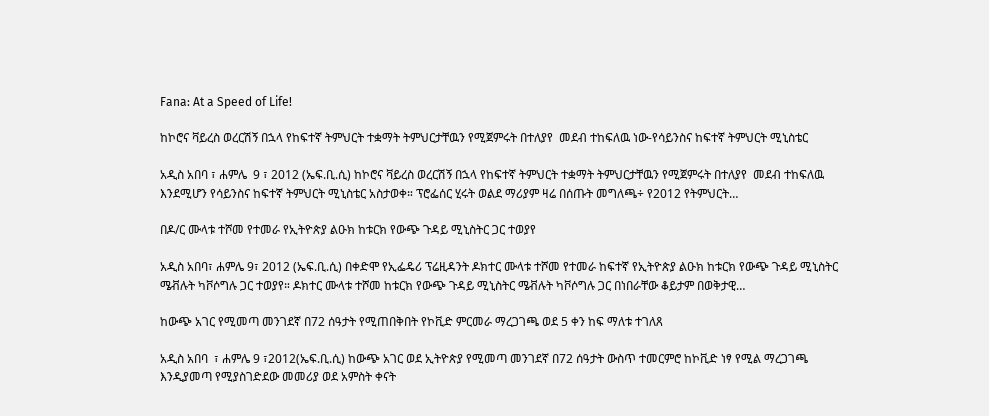Fana: At a Speed of Life!

ከኮሮና ቫይረስ ወረርሽኝ በኋላ የከፍተኛ ትምህርት ተቋማት ትምህርታቸዉን የሚጀምሩት በተለያየ  መደብ ተከፍለዉ ነው-የሳይንስና ከፍተኛ ትምህርት ሚኒስቴር

አዲስ አበባ ፣ ሐምሌ  9 ፣ 2012 (ኤፍ.ቢ.ሲ) ከኮሮና ቫይረስ ወረርሽኝ በኋላ የከፍተኛ ትምህርት ተቋማት ትምህርታቸዉን የሚጀምሩት በተለያየ  መደብ ተከፍለዉ እንደሚሆን የሳይንስና ከፍተኛ ትምህርት ሚኒስቴር አስታወቀ። ፕሮፌሰር ሂሩት ወልደ ማሪያም ዛሬ በሰጡት መግለጫ÷ የ2012 የትምህርት…

በዶ/ር ሙላቱ ተሾመ የተመራ የኢትዮጵያ ልዑክ ከቱርክ የውጭ ጉዳይ ሚኒስትር ጋር ተወያየ

አዲስ አበባ፣ ሐምሌ 9፣ 2012 (ኤፍ.ቢ.ሲ) በቀድሞ የኢፌዴሪ ፕሬዚዳንት ዶክተር ሙላቱ ተሾመ የተመራ ከፍተኛ የኢትዮጵያ ልዑክ ከቱርክ የውጭ ጉዳይ ሚኒስትር ሜቭሉት ካቮሶግሉ ጋር ተወያየ። ዶክተር ሙላቱ ተሾመ ከቱርክ የውጭ ጉዳይ ሚኒስትር ሜቭሉት ካቮሶግሉ ጋር በነበራቸው ቆይታም በወቅታዊ…

ከውጭ አገር የሚመጣ መንገደኛ በ72 ሰዓታት የሚጠበቅበት የኮቪድ ምርመራ ማረጋገጫ ወደ 5 ቀን ከፍ ማለቱ ተገለጸ

አዲስ አበባ  ፣ ሐምሌ 9 ፣2012(ኤፍ.ቢ.ሲ) ከውጭ አገር ወደ ኢትዮጵያ የሚመጣ መንገደኛ በ72 ሰዓታት ውስጥ ተመርምሮ ከኮቪድ ነፃ የሚል ማረጋገጫ እንዲያመጣ የሚያስገድደው መመሪያ ወደ አምስት ቀናት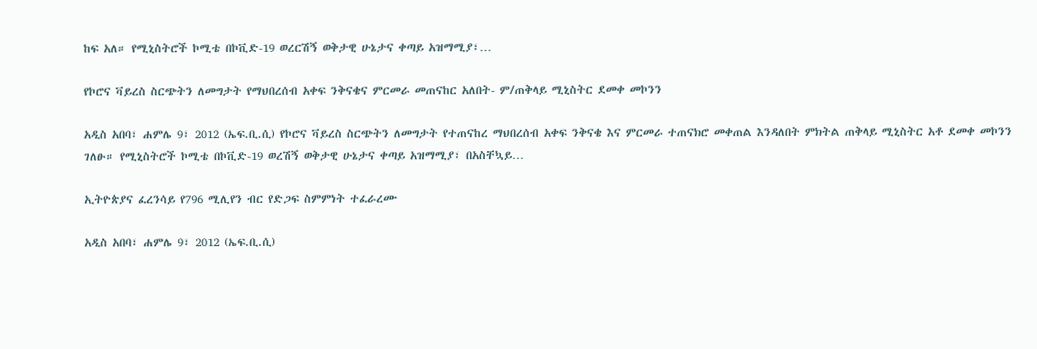ከፍ አለ። የሚኒስትሮች ኮሚቴ በኮቪድ-19 ወረርሽኝ ወቅታዊ ሁኔታና ቀጣይ አዝማሚያ፣…

የኮሮና ቫይረስ ስርጭትን ለመግታት የማህበረሰብ አቀፍ ንቅናቄና ምርመራ መጠናከር አለበት- ም/ጠቅላይ ሚኒስትር ደመቀ መኮንን

አዲስ አበባ፣ ሐምሌ 9፣ 2012 (ኤፍ.ቢ.ሲ) የኮሮና ቫይረስ ስርጭትን ለመግታት የተጠናከረ ማህበረሰብ አቀፍ ንቅናቄ እና ምርመራ ተጠናክሮ መቀጠል እንዳለበት ምክትል ጠቅላይ ሚኒስትር አቶ ደመቀ መኮንን ገለፁ። የሚኒስትሮች ኮሚቴ በኮቪድ-19 ወረሽኝ ወቅታዊ ሁኔታና ቀጣይ አዝማሚያ፣ በአስቸኳይ…

ኢትዮጵያና ፈረንሳይ የ796 ሚሊየን ብር የድጋፍ ስምምነት ተፈራረሙ

አዲስ አበባ፣ ሐምሌ 9፣ 2012 (ኤፍ.ቢ.ሲ)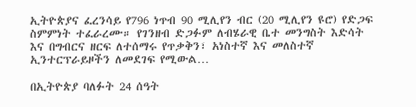ኢትዮጵያና ፈረንሳይ የ796 ነጥብ 90 ሚሊየን ብር (20 ሚሊየን ዩሮ) የድጋፍ ስምምነት ተፈራረሙ። የገንዘብ ድጋፉም ለብሄራዊ ቤተ መንግስት እድሳት እና በግብርና ዘርፍ ለተሰማሩ የጥቃቅን፣ አነስተኛ እና መለስተኛ ኢንተርፕራይዞችን ለመደገፍ የሚውል…

በኢትዮጵያ ባለፉት 24 ሰዓት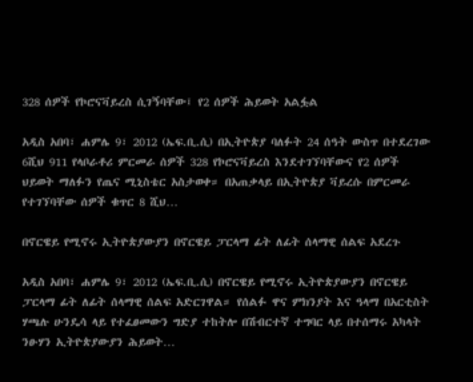328 ሰዎች የኮሮናቫይረስ ሲገኝባቸው፤ የ2 ሰዎች ሕይወት አልፏል

አዲስ አበባ፣ ሐምሌ 9፣ 2012 (ኤፍ.ቢ.ሲ) በኢትዮጵያ ባለፉት 24 ሰዓት ውስጥ በተደረገው 6ሺህ 911 የላቦራቶሪ ምርመራ ሰዎች 328 የኮሮናቫይረስ እንደተገኘባቸውና የ2 ሰዎች ህይወት ማለፉን የጤና ሚኒስቴር አስታወቀ። በአጠቃላይ በኢትዮጵያ ቫይረሱ በምርመራ የተገኘባቸው ሰዎች ቁጥር 8 ሺህ…

በኖርዌይ የሚኖሩ ኢትዮጵያውያን በኖርዌይ ፓርላማ ፊት ለፊት ሰላማዊ ሰልፍ አደረጉ

አዲስ አበባ፣ ሐምሌ 9፣ 2012 (ኤፍ.ቢ.ሲ) በኖርዌይ የሚኖሩ ኢትዮጵያውያን በኖርዌይ ፓርላማ ፊት ለፊት ሰላማዊ ሰልፍ አድርገዋል። የሰልፉ ዋና ምክንያት እና ዓላማ በአርቲስት ሃጫሉ ሁንዴሳ ላይ የተፈፀመውን ግድያ ተከትሎ በሽብርተኛ ተግባር ላይ በተሰማሩ አካላት ንፁሃን ኢትዮጵያውያን ሕይወት…